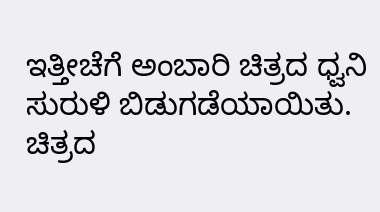ಇತ್ತೀಚೆಗೆ ಅಂಬಾರಿ ಚಿತ್ರದ ಧ್ವನಿ ಸುರುಳಿ ಬಿಡುಗಡೆಯಾಯಿತು. ಚಿತ್ರದ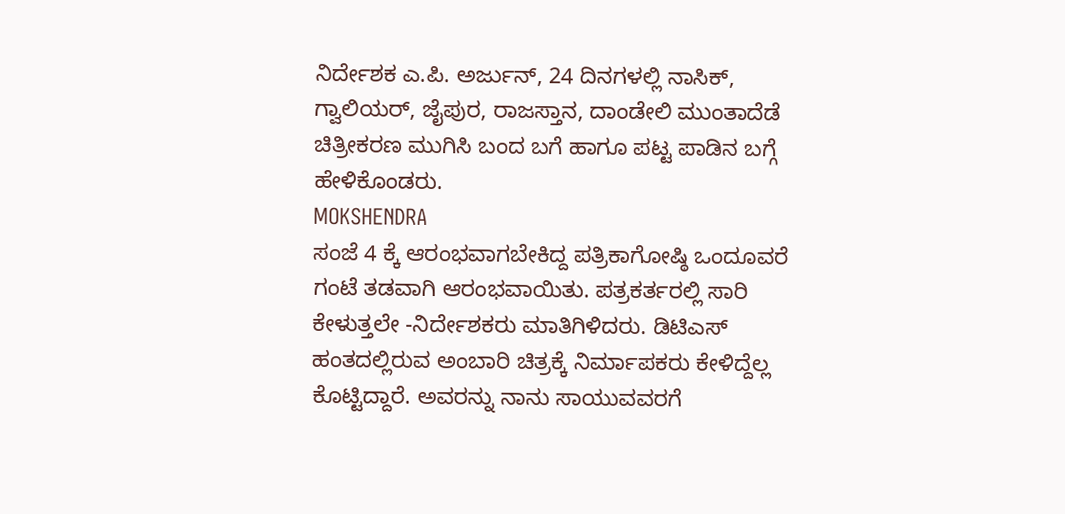ನಿರ್ದೇಶಕ ಎ.ಪಿ. ಅರ್ಜುನ್, 24 ದಿನಗಳಲ್ಲಿ ನಾಸಿಕ್, ಗ್ವಾಲಿಯರ್, ಜೈಪುರ, ರಾಜಸ್ತಾನ, ದಾಂಡೇಲಿ ಮುಂತಾದೆಡೆ ಚಿತ್ರೀಕರಣ ಮುಗಿಸಿ ಬಂದ ಬಗೆ ಹಾಗೂ ಪಟ್ಟ ಪಾಡಿನ ಬಗ್ಗೆ ಹೇಳಿಕೊಂಡರು.
MOKSHENDRA
ಸಂಜೆ 4 ಕ್ಕೆ ಆರಂಭವಾಗಬೇಕಿದ್ದ ಪತ್ರಿಕಾಗೋಷ್ಠಿ ಒಂದೂವರೆ ಗಂಟೆ ತಡವಾಗಿ ಆರಂಭವಾಯಿತು. ಪತ್ರಕರ್ತರಲ್ಲಿ ಸಾರಿ ಕೇಳುತ್ತಲೇ -ನಿರ್ದೇಶಕರು ಮಾತಿಗಿಳಿದರು. ಡಿಟಿಎಸ್ ಹಂತದಲ್ಲಿರುವ ಅಂಬಾರಿ ಚಿತ್ರಕ್ಕೆ ನಿರ್ಮಾಪಕರು ಕೇಳಿದ್ದೆಲ್ಲ ಕೊಟ್ಟಿದ್ದಾರೆ. ಅವರನ್ನು ನಾನು ಸಾಯುವವರಗೆ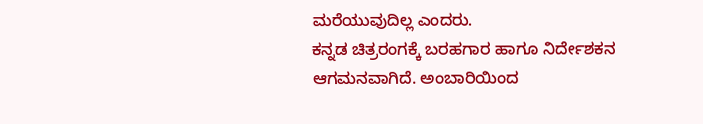ಮರೆಯುವುದಿಲ್ಲ ಎಂದರು.
ಕನ್ನಡ ಚಿತ್ರರಂಗಕ್ಕೆ ಬರಹಗಾರ ಹಾಗೂ ನಿರ್ದೇಶಕನ ಆಗಮನವಾಗಿದೆ. ಅಂಬಾರಿಯಿಂದ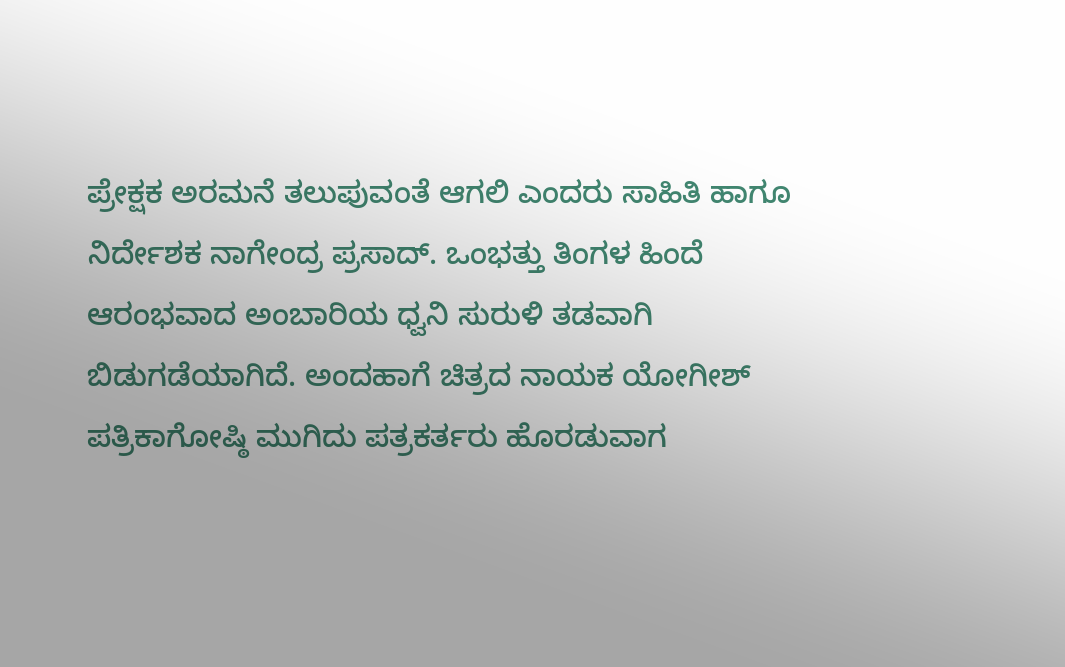ಪ್ರೇಕ್ಷಕ ಅರಮನೆ ತಲುಪುವಂತೆ ಆಗಲಿ ಎಂದರು ಸಾಹಿತಿ ಹಾಗೂ ನಿರ್ದೇಶಕ ನಾಗೇಂದ್ರ ಪ್ರಸಾದ್. ಒಂಭತ್ತು ತಿಂಗಳ ಹಿಂದೆ ಆರಂಭವಾದ ಅಂಬಾರಿಯ ಧ್ವನಿ ಸುರುಳಿ ತಡವಾಗಿ ಬಿಡುಗಡೆಯಾಗಿದೆ. ಅಂದಹಾಗೆ ಚಿತ್ರದ ನಾಯಕ ಯೋಗೀಶ್ ಪತ್ರಿಕಾಗೋಷ್ಠಿ ಮುಗಿದು ಪತ್ರಕರ್ತರು ಹೊರಡುವಾಗ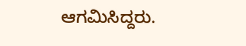ಆಗಮಿಸಿದ್ದರು.